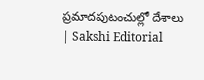ప్రమాదపుటంచుల్లో దేశాలు | Sakshi Editorial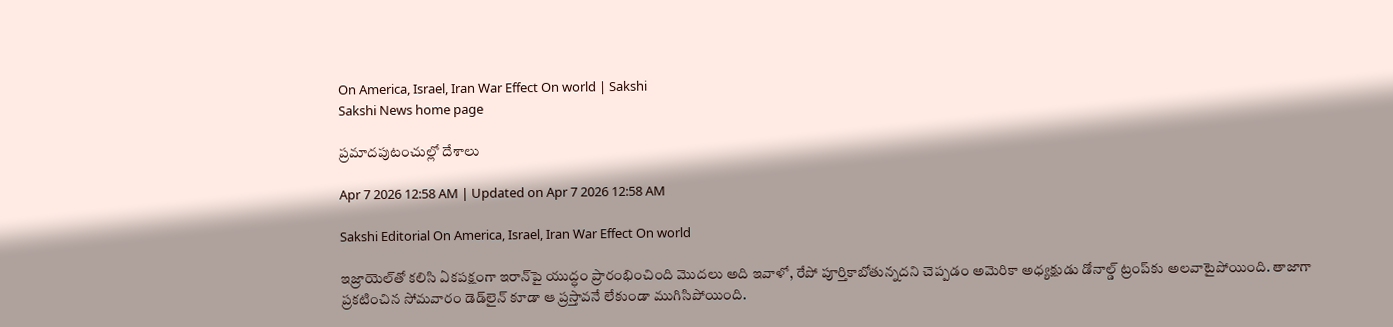On America, Israel, Iran War Effect On world | Sakshi
Sakshi News home page

ప్రమాదపుటంచుల్లో దేశాలు

Apr 7 2026 12:58 AM | Updated on Apr 7 2026 12:58 AM

Sakshi Editorial On America, Israel, Iran War Effect On world

ఇజ్రాయెల్‌తో కలిసి ఏకపక్షంగా ఇరాన్‌పై యుద్ధం ప్రారంభించింది మొదలు అది ఇవాళో, రేపో పూర్తికాబోతున్నదని చెప్పడం అమెరికా అధ్యక్షుడు డోనాల్డ్‌ ట్రంప్‌కు అలవాటైపోయింది. తాజాగా ప్రకటించిన సోమవారం డెడ్‌లైన్‌ కూడా ఆ ప్రస్తావనే లేకుండా ముగిసిపోయింది.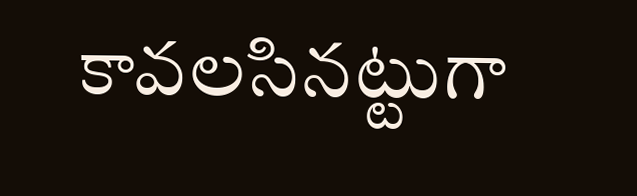కావలసినట్టుగా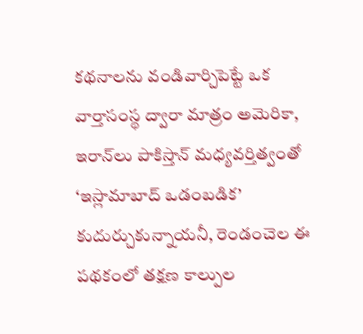కథనాలను వండివార్చిపెట్టే ఒక వార్తాసంస్థ ద్వారా మాత్రం అమెరికా, ఇరాన్‌లు పాకిస్తాన్‌ మధ్యవర్తిత్వంతో ‘ఇస్లామాబాద్‌ ఒడంబడిక’ కుదుర్చుకున్నాయనీ, రెండంచెల ఈ పథకంలో తక్షణ కాల్పుల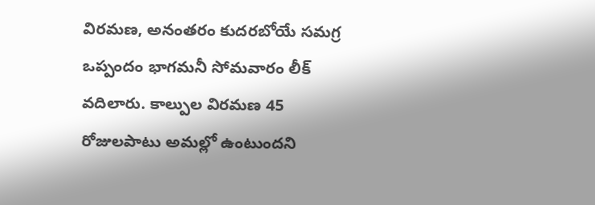విరమణ, అనంతరం కుదరబోయే సమగ్ర ఒప్పందం భాగమనీ సోమవారం లీక్‌ వదిలారు. కాల్పుల విరమణ 45 రోజులపాటు అమల్లో ఉంటుందని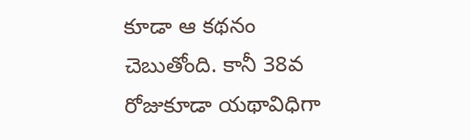కూడా ఆ కథనం చెబుతోంది. కానీ 38వ రోజుకూడా యథావిధిగా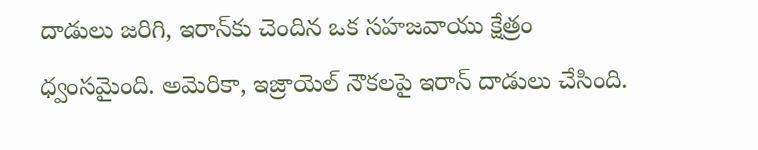దాడులు జరిగి, ఇరాన్‌కు చెందిన ఒక సహజవాయు క్షేత్రం ధ్వంసమైంది. అమెరికా, ఇజ్రాయెల్‌ నౌకలపై ఇరాన్‌ దాడులు చేసింది.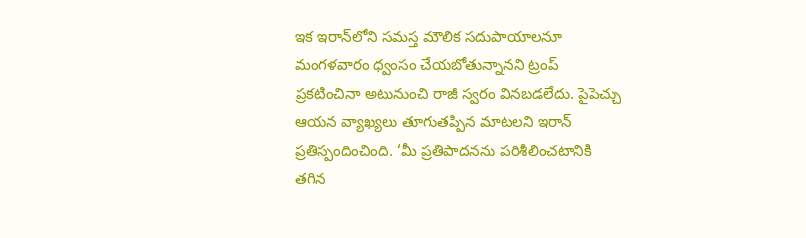ఇక ఇరాన్‌లోని సమస్త మౌలిక సదుపాయాలనూ మంగళవారం ధ్వంసం చేయబోతున్నానని ట్రంప్‌ ప్రకటించినా అటునుంచి రాజీ స్వరం వినబడలేదు. పైపెచ్చు ఆయన వ్యాఖ్యలు తూగుతప్పిన మాటలని ఇరాన్‌ ప్రతిస్పందించింది. ‘మీ ప్రతిపాదనను పరిశీలించటానికి తగిన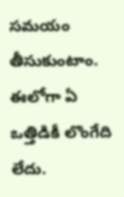సమయం తీసుకుంటాం. ఈలోగా ఏ ఒత్తిడికీ లొంగేది లేదు.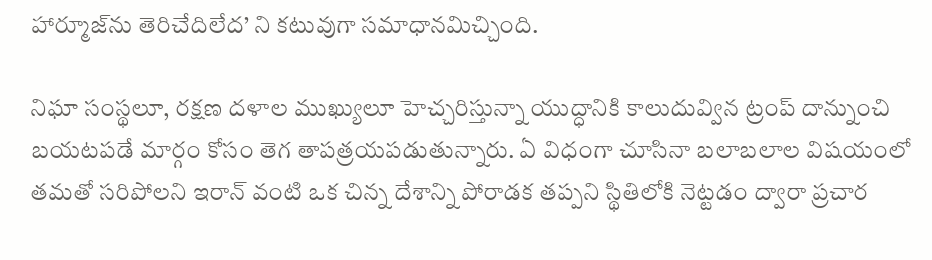హార్మూజ్‌ను తెరిచేదిలేద’ ని కటువుగా సమాధానమిచ్చింది.

నిఘా సంస్థలూ, రక్షణ దళాల ముఖ్యులూ హెచ్చరిస్తున్నా యుద్ధానికి కాలుదువ్విన ట్రంప్‌ దాన్నుంచి బయటపడే మార్గం కోసం తెగ తాపత్రయపడుతున్నారు. ఏ విధంగా చూసినా బలాబలాల విషయంలో తమతో సరిపోలని ఇరాన్‌ వంటి ఒక చిన్న దేశాన్ని పోరాడక తప్పని స్థితిలోకి నెట్టడం ద్వారా ప్రచార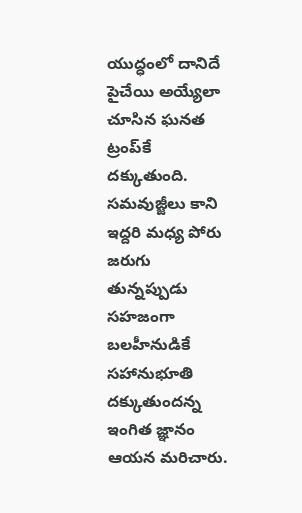యుద్ధంలో దానిదే పైచేయి అయ్యేలా చూసిన ఘనత ట్రంప్‌కే దక్కుతుంది. సమవుజ్జీలు కాని ఇద్దరి మధ్య పోరు జరుగు తున్నప్పుడు సహజంగా బలహీనుడికే సహానుభూతి దక్కుతుందన్న ఇంగిత జ్ఞానం ఆయన మరిచారు.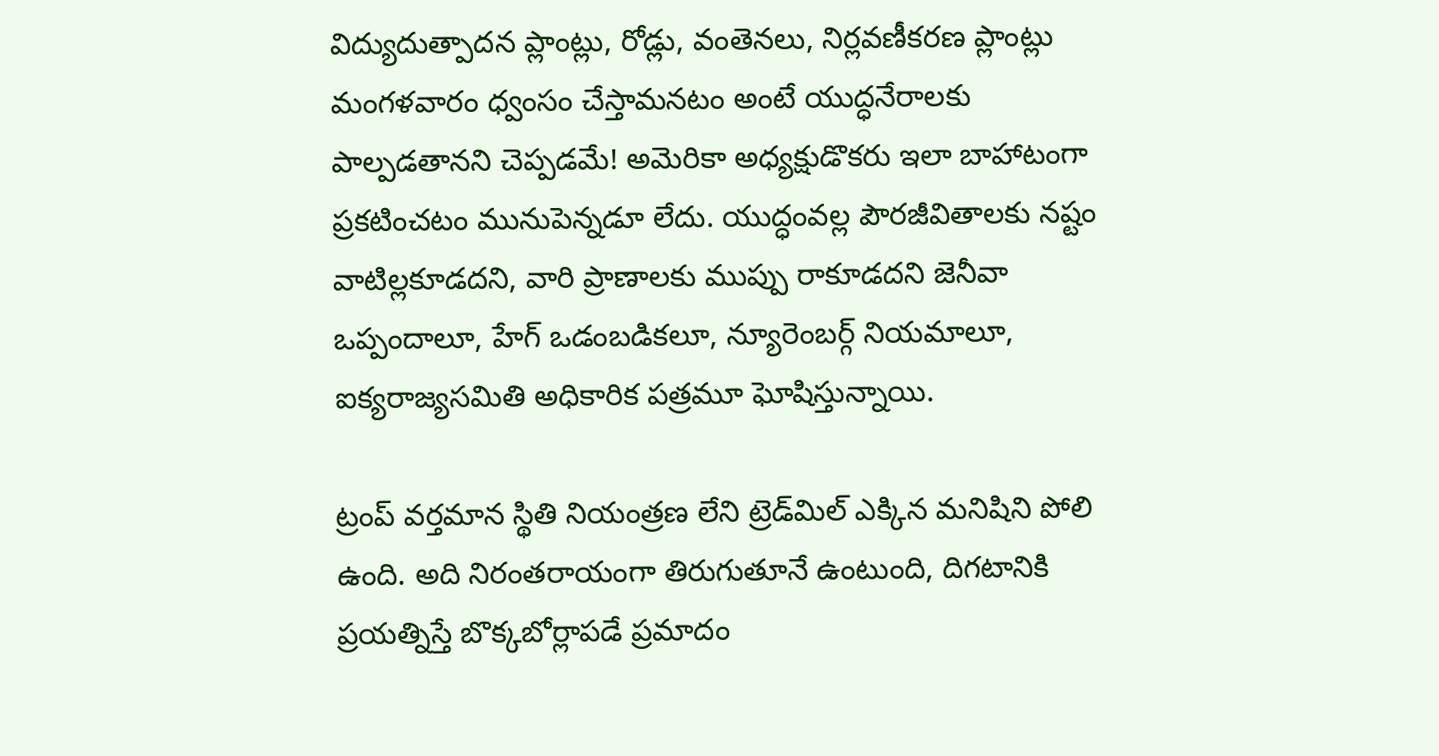విద్యుదుత్పాదన ప్లాంట్లు, రోడ్లు, వంతెనలు, నిర్లవణీకరణ ప్లాంట్లు మంగళవారం ధ్వంసం చేస్తామనటం అంటే యుద్ధనేరాలకు పాల్పడతానని చెప్పడమే! అమెరికా అధ్యక్షుడొకరు ఇలా బాహాటంగా ప్రకటించటం మునుపెన్నడూ లేదు. యుద్ధంవల్ల పౌరజీవితాలకు నష్టం వాటిల్లకూడదని, వారి ప్రాణాలకు ముప్పు రాకూడదని జెనీవా ఒప్పందాలూ, హేగ్‌ ఒడంబడికలూ, న్యూరెంబర్గ్‌ నియమాలూ, ఐక్యరాజ్యసమితి అధికారిక పత్రమూ ఘోషిస్తున్నాయి.

ట్రంప్‌ వర్తమాన స్థితి నియంత్రణ లేని ట్రెడ్‌మిల్‌ ఎక్కిన మనిషిని పోలి ఉంది. అది నిరంతరాయంగా తిరుగుతూనే ఉంటుంది, దిగటానికి ప్రయత్నిస్తే బొక్కబోర్లాపడే ప్రమాదం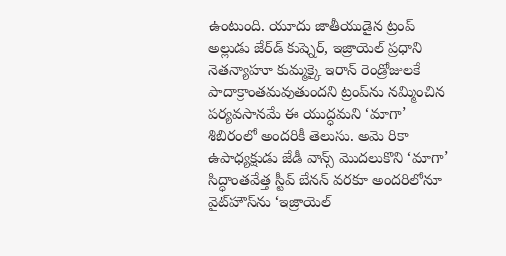ఉంటుంది. యూదు జాతీయుడైన ట్రంప్‌ అల్లుడు జేర్‌డ్‌ కుష్నెర్, ఇజ్రాయెల్‌ ప్రధాని నెతన్యాహూ కుమ్మక్కై ఇరాన్‌ రెండ్రోజులకే పాదాక్రాంతమవుతుందని ట్రంప్‌ను నమ్మించిన పర్యవసానమే ఈ యుద్ధమని ‘మాగా’ శిబిరంలో అందరికీ తెలుసు. అమె రికా ఉపాధ్యక్షుడు జేడీ వాన్స్‌ మొదలుకొని ‘మాగా’ సిద్ధాంతవేత్త స్టీవ్‌ బేనన్‌ వరకూ అందరిలోనూ వైట్‌హౌస్‌ను ‘ఇజ్రాయెల్‌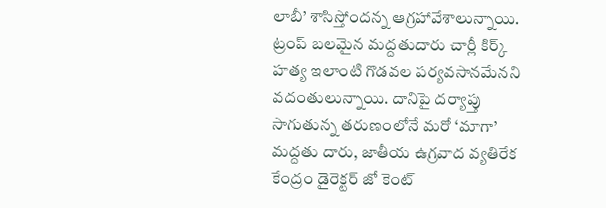లాబీ’ శాసిస్తోందన్న ఆగ్రహావేశాలున్నాయి. ట్రంప్‌ బలమైన మద్దతుదారు చార్లీ కిర్క్‌ హత్య ఇలాంటి గొడవల పర్యవసానమేనని వదంతులున్నాయి. దానిపై దర్యాప్తు సాగుతున్న తరుణంలోనే మరో ‘మాగా’ మద్దతు దారు, జాతీయ ఉగ్రవాద వ్యతిరేక కేంద్రం డైరెక్టర్‌ జో కెంట్‌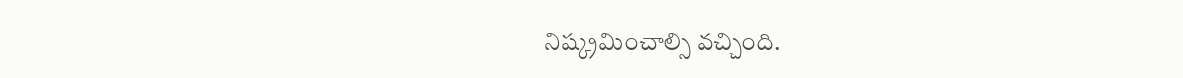నిష్క్రమించాల్సి వచ్చింది.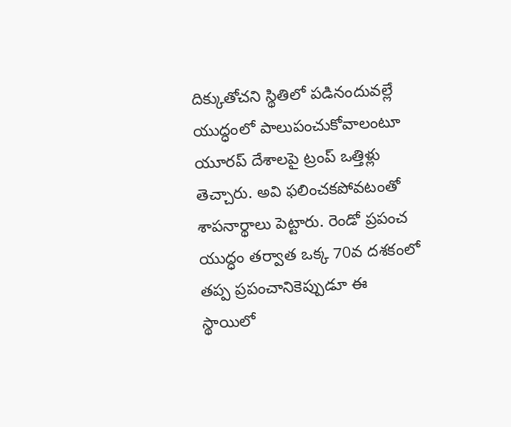దిక్కుతోచని స్థితిలో పడినందువల్లే యుద్ధంలో పాలుపంచుకోవాలంటూ యూరప్‌ దేశాలపై ట్రంప్‌ ఒత్తిళ్లు తెచ్చారు. అవి ఫలించకపోవటంతో శాపనార్థాలు పెట్టారు. రెండో ప్రపంచ యుద్ధం తర్వాత ఒక్క 70వ దశకంలో తప్ప ప్రపంచానికెప్పుడూ ఈ స్థాయిలో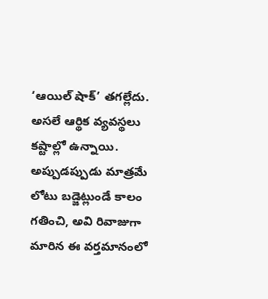‘ఆయిల్‌ షాక్‌’ తగల్లేదు. అసలే ఆర్థిక వ్యవస్థలు కష్టాల్లో ఉన్నాయి. అప్పుడప్పుడు మాత్రమే లోటు బడ్జెట్లుండే కాలం గతించి, అవి రివాజుగా మారిన ఈ వర్తమానంలో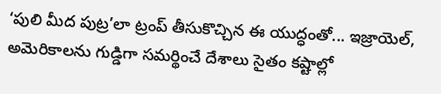‘పులి మీద పుట్ర’లా ట్రంప్‌ తీసుకొచ్చిన ఈ యుద్ధంతో... ఇజ్రాయెల్, అమెరికాలను గుడ్డిగా సమర్థించే దేశాలు సైతం కష్టాల్లో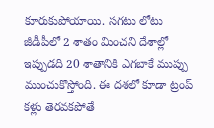కూరుకుపోయాయి. సగటు లోటు జీడీపీలో 2 శాతం మించని దేశాల్లో ఇప్పుడది 20 శాతానికి ఎగబాకే ముప్పు ముంచుకొస్తోంది. ఈ దశలో కూడా ట్రంప్‌ కళ్లు తెరవకపోతే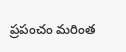ప్రపంచం మరింత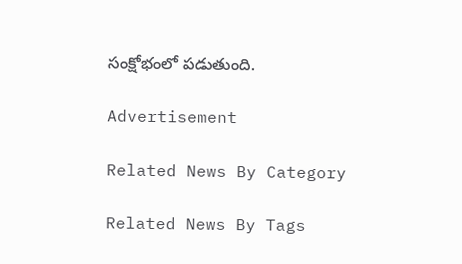సంక్షోభంలో పడుతుంది.

Advertisement

Related News By Category

Related News By Tags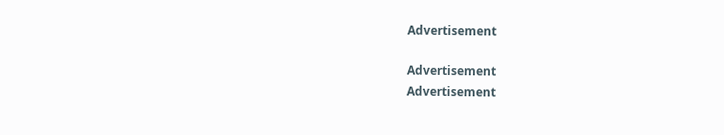Advertisement

Advertisement
Advertisement